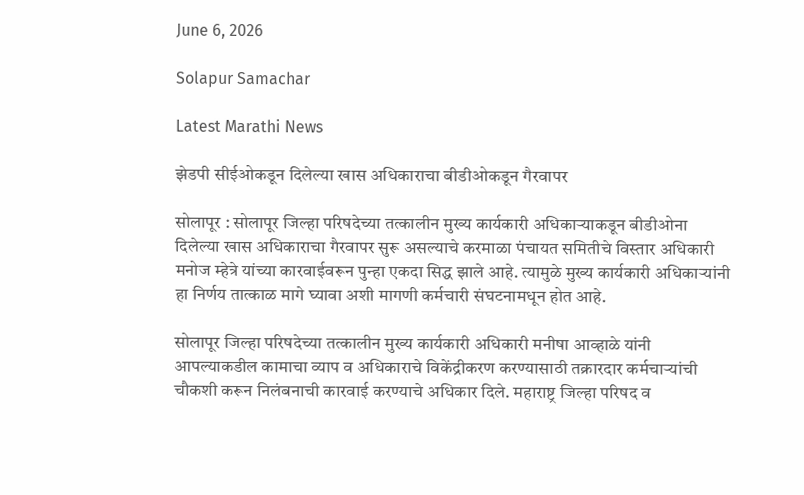June 6, 2026

Solapur Samachar

Latest Marathi News

झेडपी सीईओकडून दिलेल्या खास अधिकाराचा बीडीओकडून गैरवापर

सोलापूर : सोलापूर जिल्हा परिषदेच्या तत्कालीन मुख्य कार्यकारी अधिकाऱ्याकडून बीडीओना दिलेल्या खास अधिकाराचा गैरवापर सुरू असल्याचे करमाळा पंचायत समितीचे विस्तार अधिकारी मनोज म्हेत्रे यांच्या कारवाईवरून पुन्हा एकदा सिद्ध झाले आहे. त्यामुळे मुख्य कार्यकारी अधिकाऱ्यांनी हा निर्णय तात्काळ मागे घ्यावा अशी मागणी कर्मचारी संघटनामधून होत आहे.

सोलापूर जिल्हा परिषदेच्या तत्कालीन मुख्य कार्यकारी अधिकारी मनीषा आव्हाळे यांनी आपल्याकडील कामाचा व्याप व अधिकाराचे विकेंद्रीकरण करण्यासाठी तक्रारदार कर्मचाऱ्यांची चौकशी करून निलंबनाची कारवाई करण्याचे अधिकार दिले. महाराष्ट्र जिल्हा परिषद व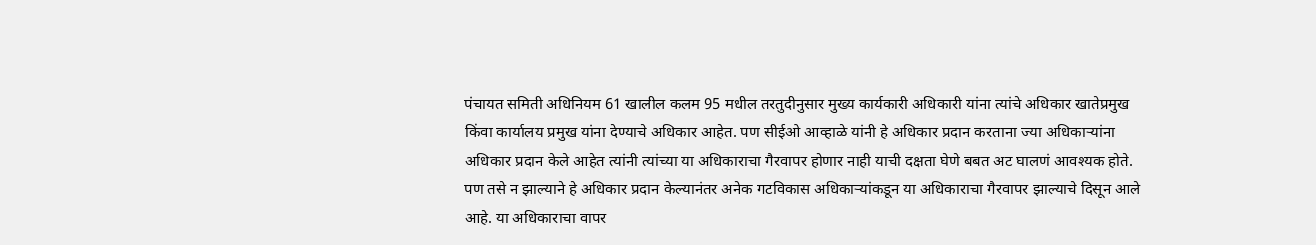पंचायत समिती अधिनियम 61 खालील कलम 95 मधील तरतुदीनुसार मुख्य कार्यकारी अधिकारी यांना त्यांचे अधिकार खातेप्रमुख किंवा कार्यालय प्रमुख यांना देण्याचे अधिकार आहेत. पण सीईओ आव्हाळे यांनी हे अधिकार प्रदान करताना ज्या अधिकाऱ्यांना अधिकार प्रदान केले आहेत त्यांनी त्यांच्या या अधिकाराचा गैरवापर होणार नाही याची दक्षता घेणे बबत अट घालणं आवश्यक होते. पण तसे न झाल्याने हे अधिकार प्रदान केल्यानंतर अनेक गटविकास अधिकाऱ्यांकडून या अधिकाराचा गैरवापर झाल्याचे दिसून आले आहे. या अधिकाराचा वापर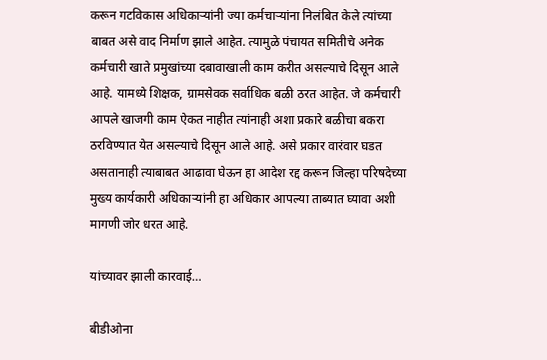करून गटविकास अधिकाऱ्यांनी ज्या कर्मचाऱ्यांना निलंबित केले त्यांच्या बाबत असे वाद निर्माण झाले आहेत. त्यामुळे पंचायत समितीचे अनेक कर्मचारी खाते प्रमुखांच्या दबावाखाली काम करीत असल्याचे दिसून आले आहे. यामध्ये शिक्षक, ग्रामसेवक सर्वाधिक बळी ठरत आहेत. जे कर्मचारी आपले खाजगी काम ऐकत नाहीत त्यांनाही अशा प्रकारे बळीचा बकरा ठरविण्यात येत असल्याचे दिसून आले आहे. असे प्रकार वारंवार घडत असतानाही त्याबाबत आढावा घेऊन हा आदेश रद्द करून जिल्हा परिषदेच्या मुख्य कार्यकारी अधिकाऱ्यांनी हा अधिकार आपल्या ताब्यात घ्यावा अशी मागणी जोर धरत आहे.

यांच्यावर झाली कारवाई…

बीडीओना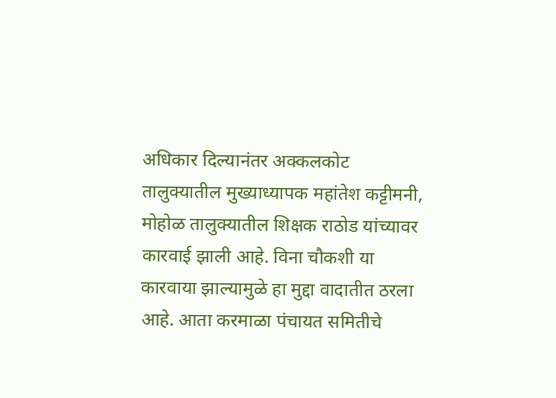अधिकार दिल्यानंतर अक्कलकोट तालुक्यातील मुख्याध्यापक महांतेश कट्टीमनी, मोहोळ तालुक्यातील शिक्षक राठोड यांच्यावर कारवाई झाली आहे. विना चौकशी या कारवाया झाल्यामुळे हा मुद्दा वादातीत ठरला आहे. आता करमाळा पंचायत समितीचे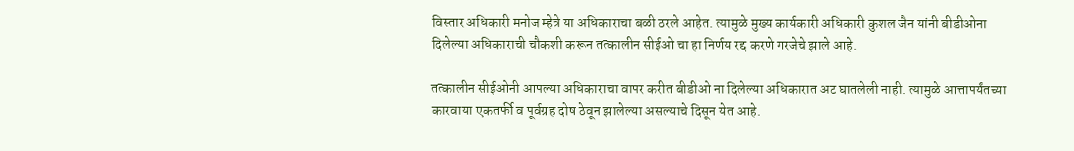विस्तार अधिकारी मनोज म्हेत्रे या अधिकाराचा बळी ठरले आहेत. त्यामुळे मुख्य कार्यकारी अधिकारी कुशल जैन यांनी बीडीओना दिलेल्या अधिकाराची चौकशी करून तत्कालीन सीईओ चा हा निर्णय रद्द करणे गरजेचे झाले आहे.

तत्कालीन सीईओनी आपल्या अधिकाराचा वापर करीत बीडीओ ना दिलेल्या अधिकारात अट घातलेली नाही. त्यामुळे आत्तापर्यंतच्या कारवाया एकतर्फी व पूर्वग्रह दोष ठेवून झालेल्या असल्याचे दिसून येत आहे.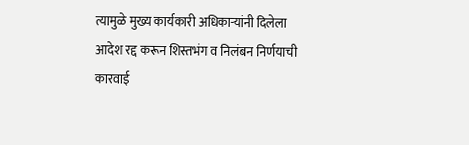त्यामुळे मुख्य कार्यकारी अधिकाऱ्यांनी दिलेला आदेश रद्द करून शिस्तभंग व निलंबन निर्णयाची कारवाई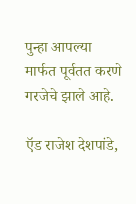पुन्हा आपल्या मार्फत पूर्वतत करणे गरजेचे झाले आहे.

ऍड राजेश देशपांडे,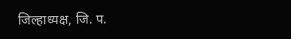जिल्हाध्यक्ष, जि. प.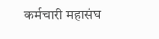कर्मचारी महासंघ